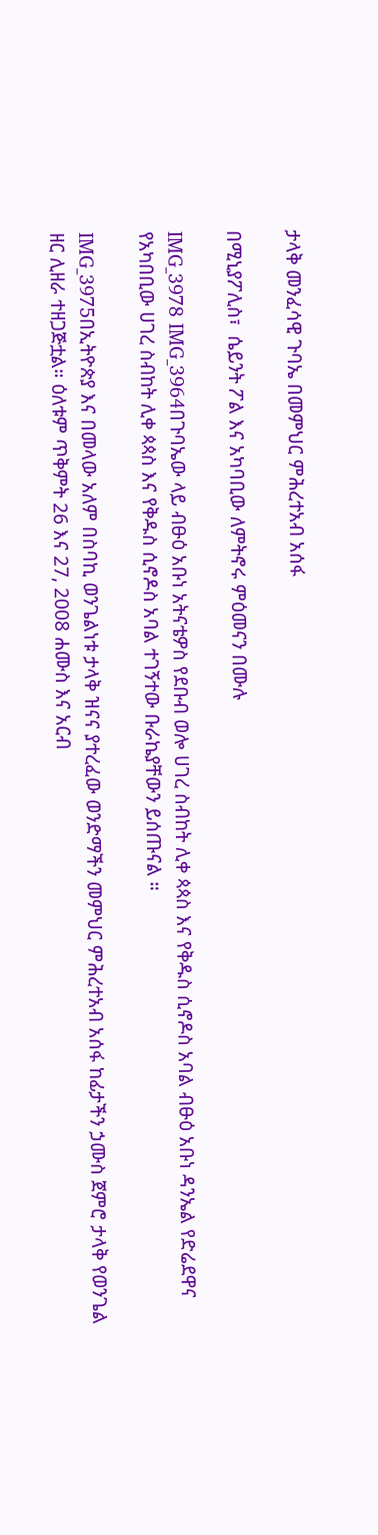ታላቅ መንፈሳዊ ጉባኤ በመምህር ምሕረተአብ አሰፋ

በሚኒያፖሊስ፣  ሴይንት ፖል እና አካባቢው ለምትኖሩ ምዕመናን በሙሉ

IMG_3978 IMG_3964በጉባኤው ላይ ብፁዕ አቡነ አትናቴዎስ የደቡብ ወሎ ሀገረ ስብከት ሊቀ ጳጳስ እና የቅዱስ ሲኖዶስ አባል ብፁዕ አቡነ ዳንኤል የድሬደዋና የአካበቢው ሀገረ ስብከት ሊቀ ጳጳስ እና የቅዱስ ሲኖዶስ አባል ተገኝተው ቡራኬያቸውን ይሰጡናል ።

IMG_3975በኢትዮጵያ እና በመላው አለም በስባኪ ወንጌልነቱ ታላቅ ዝናና ያተረፈው ወንድማችን መምህር ምሕረተአብ አሰፋ ከፊታችን ኃሙስ ጀምሮ ታላቅ የወንጌል ዘር ሊዘራ ተዘጋጅቷል። ዕለቱም ጥቅምት 26 እና 27, 2008 ሐሙስ እና አርብ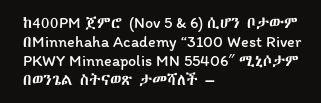ከ400PM ጀምሮ (Nov 5 & 6) ሲሆን ቦታውም በMinnehaha Academy “3100 West River PKWY Minneapolis MN 55406″ ሚኒሶታም በወንጌል ስትናወጽ ታመሻለች –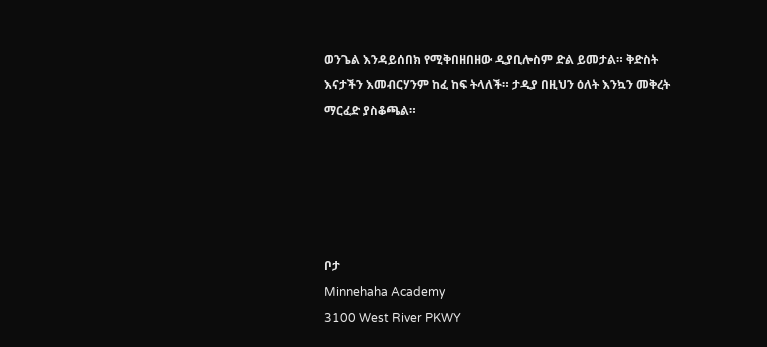ወንጌል እንዳይሰበክ የሚቅበዘበዘው ዲያቢሎስም ድል ይመታል። ቅድስት እናታችን እመብርሃንም ከፈ ከፍ ትላለች። ታዲያ በዚህን ዕለት እንኳን መቅረት ማርፈድ ያስቆጫል።





ቦታ
Minnehaha Academy
3100 West River PKWY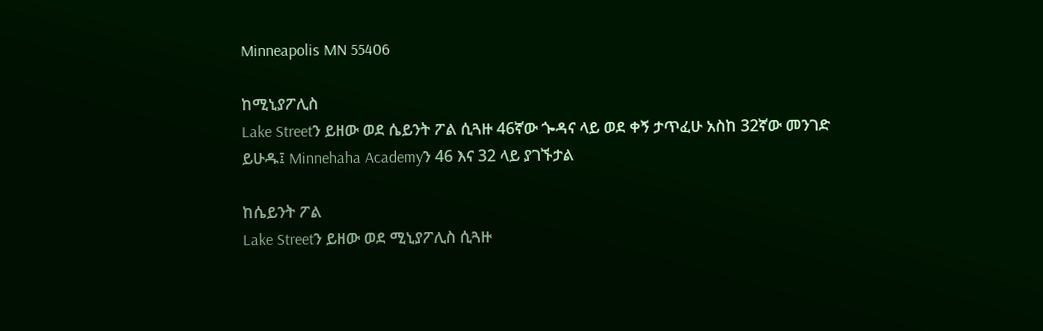Minneapolis MN 55406

ከሚኒያፖሊስ
Lake Streetን ይዘው ወደ ሴይንት ፖል ሲጓዙ 46ኛው ጐዳና ላይ ወደ ቀኝ ታጥፈሁ አስከ 32ኛው መንገድ ይሁዱ፤ Minnehaha Academyን 46 እና 32 ላይ ያገኙታል

ከሴይንት ፖል
Lake Streetን ይዘው ወደ ሚኒያፖሊስ ሲጓዙ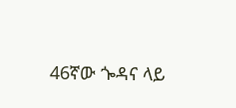46ኛው ጐዳና ላይ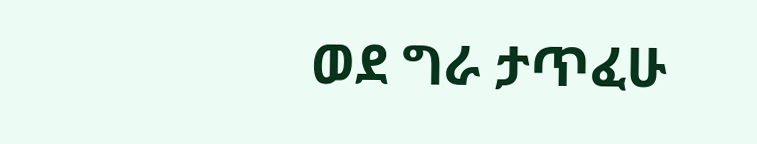ወደ ግራ ታጥፈሁ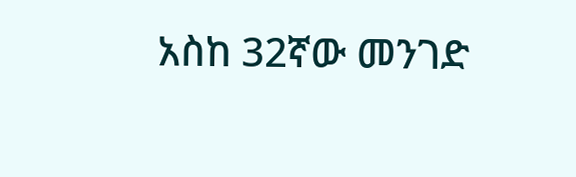አስከ 32ኛው መንገድ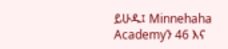ይሁዱ፤ Minnehaha Academyን 46 እና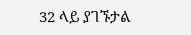32 ላይ ያገኙታል